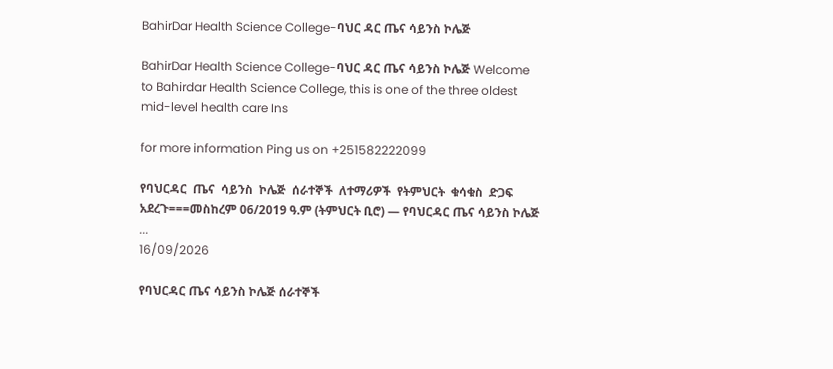BahirDar Health Science College-ባህር ዳር ጤና ሳይንስ ኮሌጅ

BahirDar Health Science College-ባህር ዳር ጤና ሳይንስ ኮሌጅ Welcome to Bahirdar Health Science College, this is one of the three oldest mid-level health care Ins

for more information Ping us on +251582222099

የባህርዳር  ጤና  ሳይንስ  ኮሌጅ  ሰራተኞች  ለተማሪዎች  የትምህርት  ቁሳቁስ  ድጋፍ  አደረጉ===መስከረም 06/2019 ዓ.ም (ትምህርት ቢሮ) — የባህርዳር ጤና ሳይንስ ኮሌጅ ...
16/09/2026

የባህርዳር ጤና ሳይንስ ኮሌጅ ሰራተኞች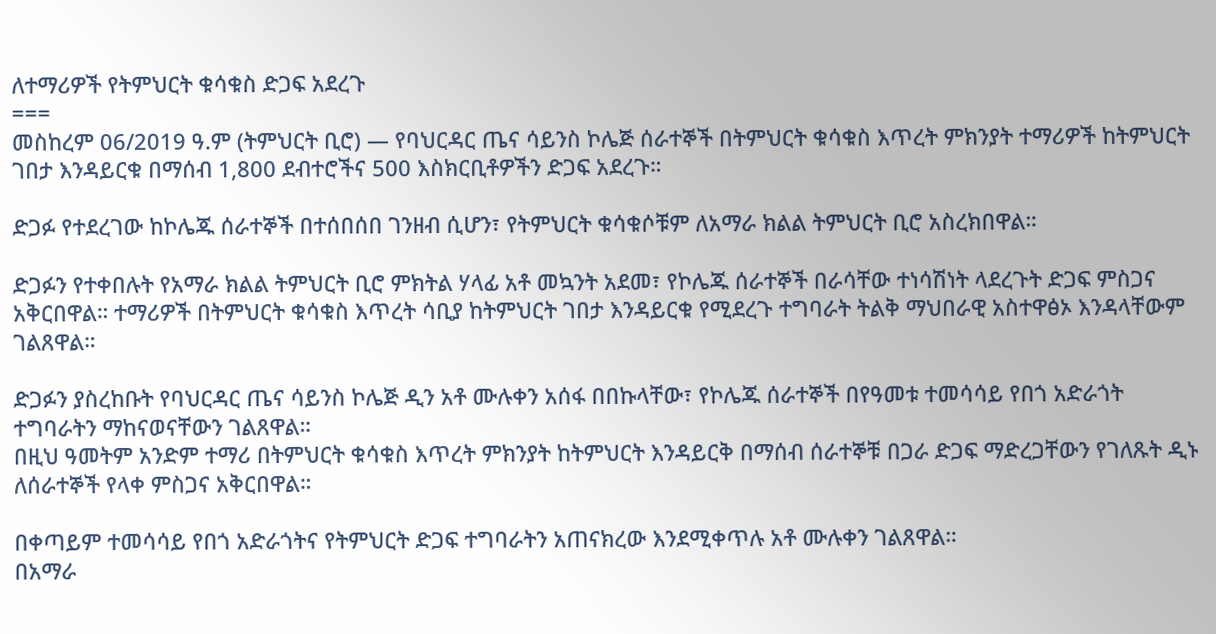ለተማሪዎች የትምህርት ቁሳቁስ ድጋፍ አደረጉ
===
መስከረም 06/2019 ዓ.ም (ትምህርት ቢሮ) — የባህርዳር ጤና ሳይንስ ኮሌጅ ሰራተኞች በትምህርት ቁሳቁስ እጥረት ምክንያት ተማሪዎች ከትምህርት ገበታ እንዳይርቁ በማሰብ 1,800 ደብተሮችና 500 እስክርቢቶዎችን ድጋፍ አደረጉ።

ድጋፉ የተደረገው ከኮሌጁ ሰራተኞች በተሰበሰበ ገንዘብ ሲሆን፣ የትምህርት ቁሳቁሶቹም ለአማራ ክልል ትምህርት ቢሮ አስረክበዋል።

ድጋፉን የተቀበሉት የአማራ ክልል ትምህርት ቢሮ ምክትል ሃላፊ አቶ መኳንት አደመ፣ የኮሌጁ ሰራተኞች በራሳቸው ተነሳሽነት ላደረጉት ድጋፍ ምስጋና አቅርበዋል። ተማሪዎች በትምህርት ቁሳቁስ እጥረት ሳቢያ ከትምህርት ገበታ እንዳይርቁ የሚደረጉ ተግባራት ትልቅ ማህበራዊ አስተዋፅኦ እንዳላቸውም ገልጸዋል።

ድጋፉን ያስረከቡት የባህርዳር ጤና ሳይንስ ኮሌጅ ዲን አቶ ሙሉቀን አሰፋ በበኩላቸው፣ የኮሌጁ ሰራተኞች በየዓመቱ ተመሳሳይ የበጎ አድራጎት ተግባራትን ማከናወናቸውን ገልጸዋል።
በዚህ ዓመትም አንድም ተማሪ በትምህርት ቁሳቁስ እጥረት ምክንያት ከትምህርት እንዳይርቅ በማሰብ ሰራተኞቹ በጋራ ድጋፍ ማድረጋቸውን የገለጹት ዲኑ ለሰራተኞች የላቀ ምስጋና አቅርበዋል።

በቀጣይም ተመሳሳይ የበጎ አድራጎትና የትምህርት ድጋፍ ተግባራትን አጠናክረው እንደሚቀጥሉ አቶ ሙሉቀን ገልጸዋል።
በአማራ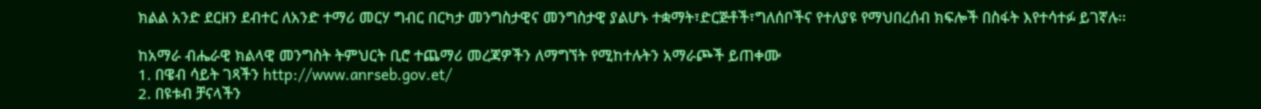ክልል አንድ ደርዘን ደብተር ለአንድ ተማሪ መርሃ ግብር በርካታ መንግስታዊና መንግስታዊ ያልሆኑ ተቋማት፣ድርጅቶች፣ግለሰቦችና የተለያዩ የማህበረሰብ ክፍሎች በስፋት እየተሳተፉ ይገኛሉ፡፡

ከአማራ ብሔራዊ ክልላዊ መንግስት ትምህርት ቢሮ ተጨማሪ መረጃዎችን ለማግኘት የሚከተሉትን አማራጮች ይጠቀሙ
1. በዌብ ሳይት ገጻችን http://www.anrseb.gov.et/
2. በዩቱብ ቻናላችን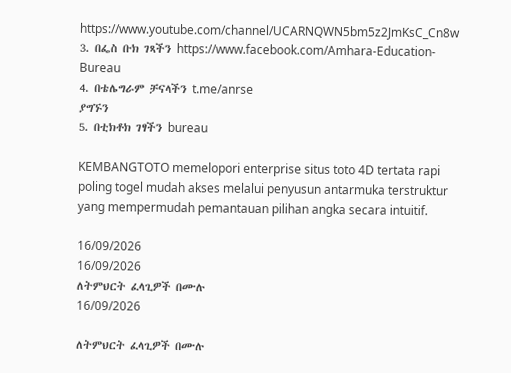https://www.youtube.com/channel/UCARNQWN5bm5z2JmKsC_Cn8w
3. በፌስ ቡክ ገጻችን https://www.facebook.com/Amhara-Education-Bureau
4. በቴሌግራም ቻናላችን t.me/anrse
ያግኙን
5. በቲክቶክ ገፃችን bureau

KEMBANGTOTO memelopori enterprise situs toto 4D tertata rapi poling togel mudah akses melalui penyusun antarmuka terstruktur yang mempermudah pemantauan pilihan angka secara intuitif.

16/09/2026
16/09/2026
ለትምህርት ፈላጊዎች በሙሉ
16/09/2026

ለትምህርት ፈላጊዎች በሙሉ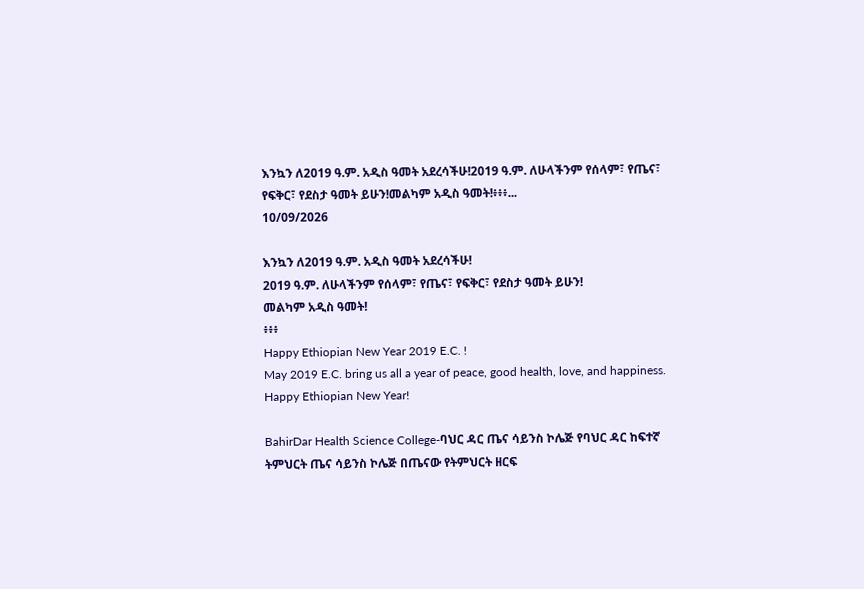እንኳን ለ2019 ዓ.ም. አዲስ ዓመት አደረሳችሁ!2019 ዓ.ም. ለሁላችንም የሰላም፣ የጤና፣ የፍቅር፣ የደስታ ዓመት ይሁን!መልካም አዲስ ዓመት!፥፥፥...
10/09/2026

እንኳን ለ2019 ዓ.ም. አዲስ ዓመት አደረሳችሁ!
2019 ዓ.ም. ለሁላችንም የሰላም፣ የጤና፣ የፍቅር፣ የደስታ ዓመት ይሁን!
መልካም አዲስ ዓመት!
፥፥፥
Happy Ethiopian New Year 2019 E.C. !
May 2019 E.C. bring us all a year of peace, good health, love, and happiness.
Happy Ethiopian New Year!

BahirDar Health Science College-ባህር ዳር ጤና ሳይንስ ኮሌጅ የባህር ዳር ከፍተኛ ትምህርት ጤና ሳይንስ ኮሌጅ በጤናው የትምህርት ዘርፍ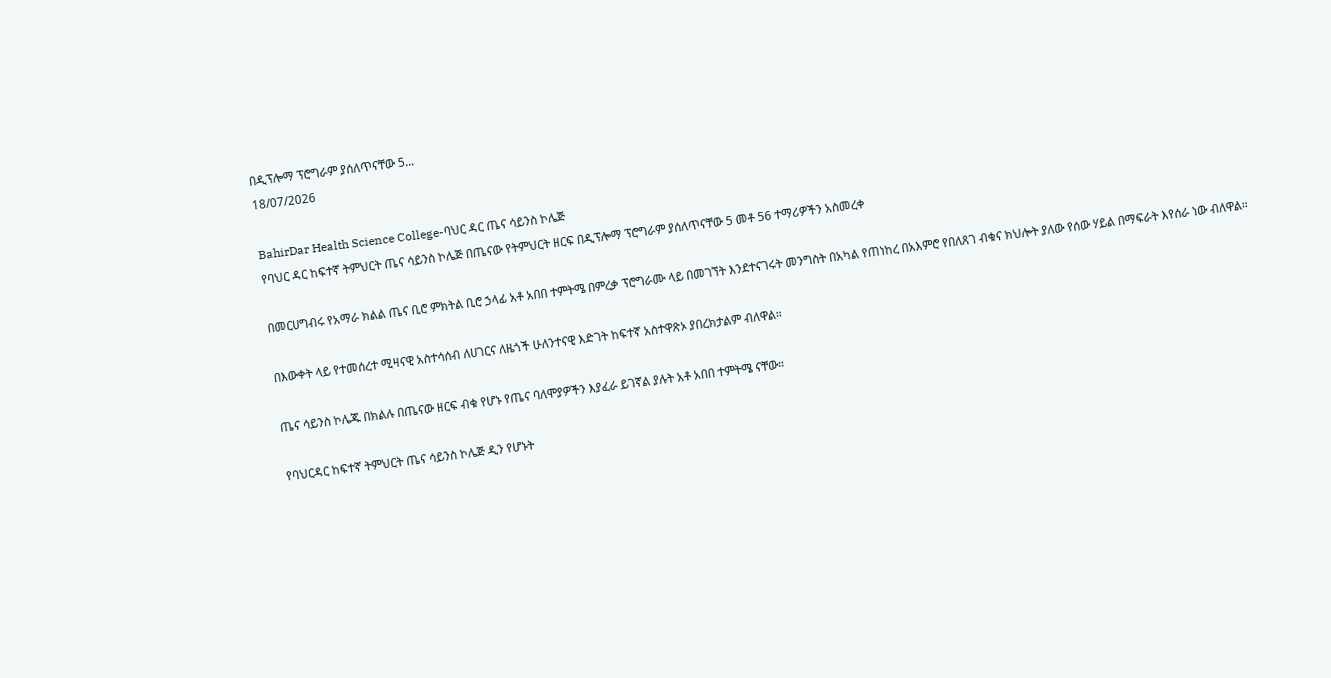በዲፕሎማ ፕሮግራም ያሰለጥናቸው 5...
18/07/2026

BahirDar Health Science College-ባህር ዳር ጤና ሳይንስ ኮሌጅ
የባህር ዳር ከፍተኛ ትምህርት ጤና ሳይንስ ኮሌጅ በጤናው የትምህርት ዘርፍ በዲፕሎማ ፕሮግራም ያሰለጥናቸው 5 መቶ 56 ተማሪዎችን አስመረቀ

በመርሀግብሩ የአማራ ክልል ጤና ቢሮ ምክትል ቢሮ ኃላፊ አቶ አበበ ተምትሜ በምረቃ ፕሮግራሙ ላይ በመገኘት እንደተናገሩት መንግስት በአካል የጠነከረ በአእምሮ የበለጸገ ብቁና ክህሎት ያለው የሰው ሃይል በማፍራት እየሰራ ነው ብለዋል።

በእውቀት ላይ የተመሰረተ ሚዛናዊ አስተሳሰብ ለሀገርና ለዜጎች ሁለንተናዊ እድገት ከፍተኛ አስተዋጽኦ ያበረክታልም ብለዋል።

ጤና ሳይንስ ኮሌጁ በክልሉ በጤናው ዘርፍ ብቁ የሆኑ የጤና ባለሞያዎችን እያፈራ ይገኛል ያሉት አቶ አበበ ተምትሜ ናቸው።

የባህርዳር ከፍተኛ ትምህርት ጤና ሳይንስ ኮሌጅ ዲን የሆኑት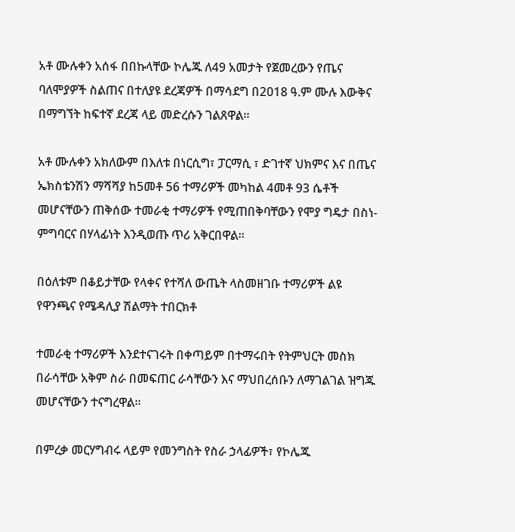አቶ ሙሉቀን አሰፋ በበኩላቸው ኮሌጁ ለ49 አመታት የጀመረውን የጤና ባለሞያዎች ስልጠና በተለያዩ ደረጃዎች በማሳደግ በ2018 ዓ.ም ሙሉ እውቅና በማግኘት ከፍተኛ ደረጃ ላይ መድረሱን ገልጸዋል።

አቶ ሙሉቀን አክለውም በእለቱ በነርሲግ፣ ፓርማሲ ፣ ድገተኛ ህክምና እና በጤና ኤክስቴንሽን ማሻሻያ ከ5መቶ 56 ተማሪዎች መካከል 4መቶ 93 ሴቶች መሆናቸውን ጠቅሰው ተመራቂ ተማሪዎች የሚጠበቅባቸውን የሞያ ግዴታ በስነ-ምግባርና በሃላፊነት እንዲወጡ ጥሪ አቅርበዋል።

በዕለቱም በቆይታቸው የላቀና የተሻለ ውጤት ላስመዘገቡ ተማሪዎች ልዩ የዋንጫና የሜዳሊያ ሽልማት ተበርክቶ

ተመራቂ ተማሪዎች እንደተናገሩት በቀጣይም በተማሩበት የትምህርት መስክ በራሳቸው አቅም ስራ በመፍጠር ራሳቸውን እና ማህበረሰቡን ለማገልገል ዝግጁ መሆናቸውን ተናግረዋል።

በምረቃ መርሃግብሩ ላይም የመንግስት የስራ ኃላፊዎች፣ የኮሌጁ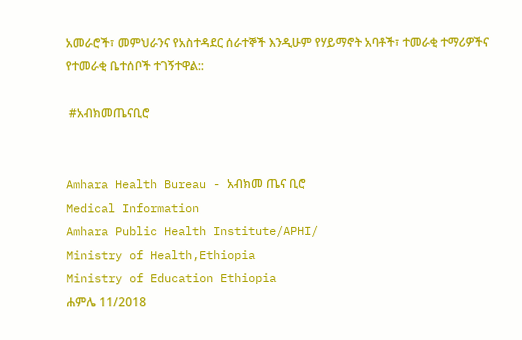አመራሮች፣ መምህራንና የአስተዳደር ሰራተኞች እንዲሁም የሃይማኖት አባቶች፣ ተመራቂ ተማሪዎችና የተመራቂ ቤተሰቦች ተገኝተዋል::

 #አብክመጤናቢሮ


Amhara Health Bureau - አብክመ ጤና ቢሮ
Medical Information
Amhara Public Health Institute/APHI/
Ministry of Health,Ethiopia
Ministry of Education Ethiopia
ሐምሌ 11/2018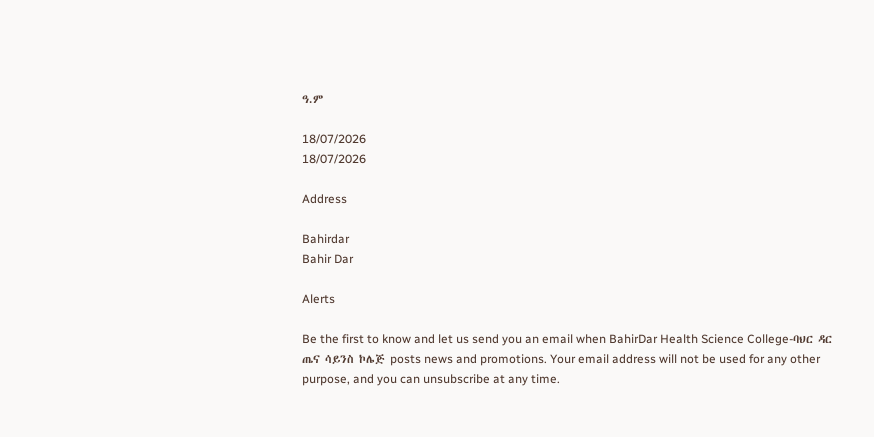ዓ.ም

18/07/2026
18/07/2026

Address

Bahirdar
Bahir Dar

Alerts

Be the first to know and let us send you an email when BahirDar Health Science College-ባህር ዳር ጤና ሳይንስ ኮሌጅ posts news and promotions. Your email address will not be used for any other purpose, and you can unsubscribe at any time.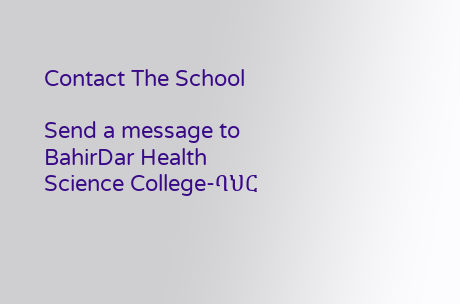Contact The School

Send a message to BahirDar Health Science College-ባህር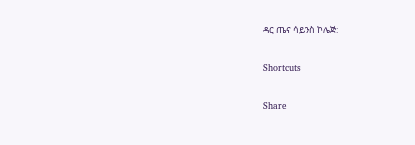ዳር ጤና ሳይንስ ኮሌጅ:

Shortcuts

Share